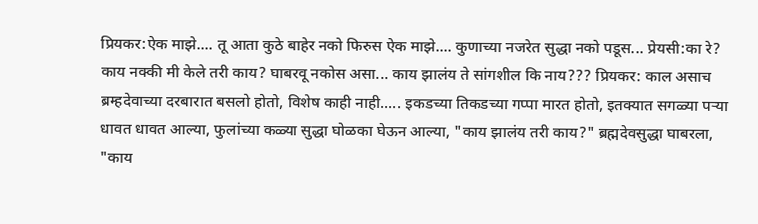प्रियकर:ऐक माझे.... तू आता कुठे बाहेर नको फिरुस ऐक माझे.... कुणाच्या नजरेत सुद्धा नको पडूस... प्रेयसी:का रे? काय नक्की मी केले तरी काय? घाबरवू नकोस असा... काय झालंय ते सांगशील कि नाय??? प्रियकर: काल असाच ब्रम्हदेवाच्या दरबारात बसलो होतो, विशेष काही नाही..... इकडच्या तिकडच्या गप्पा मारत होतो, इतक्यात सगळ्या पऱ्या धावत धावत आल्या, फुलांच्या कळ्या सुद्धा घोळका घेऊन आल्या, "काय झालंय तरी काय?" ब्रह्मदेवसुद्धा घाबरला, "काय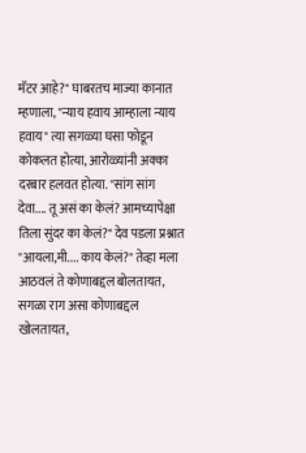मॅटर आहे?" घाबरतच माज्या कानात म्हणाला, "न्याय हवाय आम्हाला न्याय हवाय" त्या सगळ्या घसा फोडून कोकलत होत्या, आरोळ्यांनी अक्का दरबार हलवत होत्या. "सांग सांग देवा.... तू असं का केलं? आमच्यापेक्षा तिला सुंदर का केलं?" देव पडला प्रश्नात "आयला,मी.... काय केलं?" तेव्हा मला आठवलं ते कोणाबद्दल बोलतायत, सगळा राग असा कोणाबद्दल खोलतायत,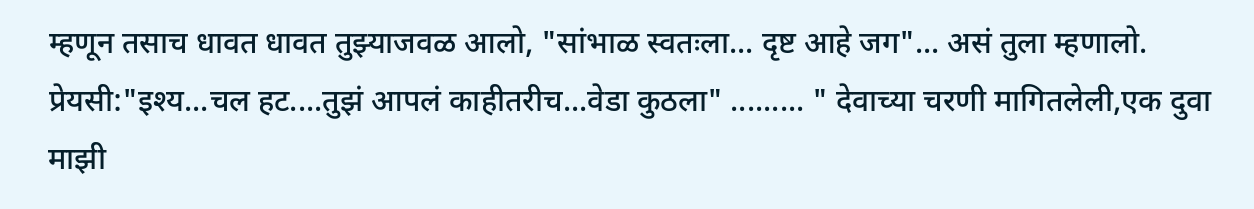म्हणून तसाच धावत धावत तुझ्याजवळ आलो, "सांभाळ स्वतःला... दृष्ट आहे जग"... असं तुला म्हणालो. प्रेयसी:"इश्य...चल हट....तुझं आपलं काहीतरीच...वेडा कुठला" ......... " देवाच्या चरणी मागितलेली,एक दुवा माझी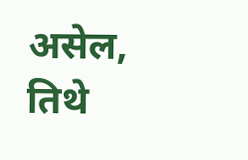असेल, तिथे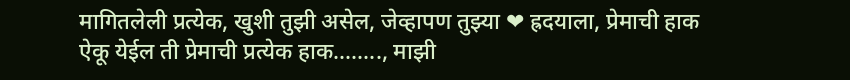मागितलेली प्रत्येक, खुशी तुझी असेल, जेव्हापण तुझ्या ❤ ह्रदयाला, प्रेमाची हाक ऐकू येईल ती प्रेमाची प्रत्येक हाक........, माझी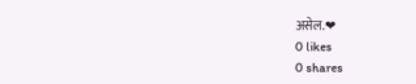असेल.❤
0 likes
0 shares